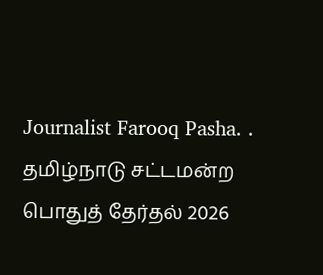Journalist Farooq Pasha. .
தமிழ்நாடு சட்டமன்ற பொதுத் தேர்தல் 2026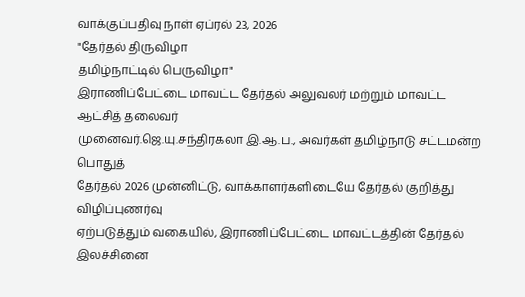வாக்குப்பதிவு நாள் ஏப்ரல் 23, 2026
"தேர்தல் திருவிழா
தமிழ்நாட்டில் பெருவிழா"
இராணிப்பேட்டை மாவட்ட தேர்தல் அலுவலர் மற்றும் மாவட்ட ஆட்சித் தலைவர்
முனைவர்.ஜெ.யு.சந்திரகலா இ.ஆ.ப., அவர்கள் தமிழ்நாடு சட்டமன்ற பொதுத்
தேர்தல் 2026 முன்னிட்டு, வாக்காளர்களிடையே தேர்தல் குறித்து விழிப்புணர்வு
ஏற்படுத்தும் வகையில், இராணிப்பேட்டை மாவட்டத்தின் தேர்தல் இலச்சினை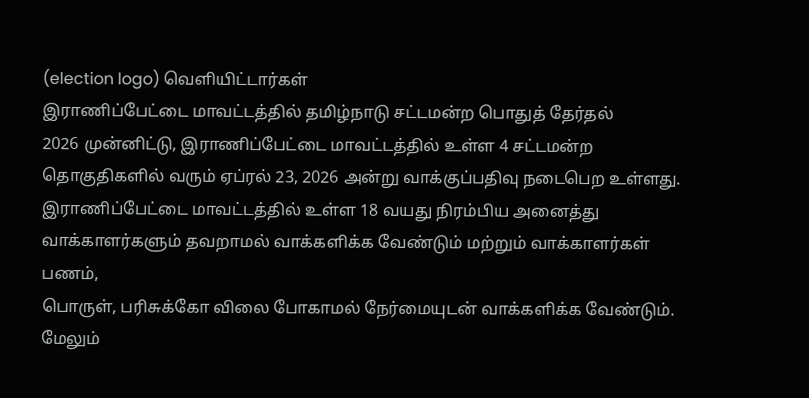(election logo) வெளியிட்டார்கள்
இராணிப்பேட்டை மாவட்டத்தில் தமிழ்நாடு சட்டமன்ற பொதுத் தேர்தல்
2026 முன்னிட்டு, இராணிப்பேட்டை மாவட்டத்தில் உள்ள 4 சட்டமன்ற
தொகுதிகளில் வரும் ஏப்ரல் 23, 2026 அன்று வாக்குப்பதிவு நடைபெற உள்ளது.
இராணிப்பேட்டை மாவட்டத்தில் உள்ள 18 வயது நிரம்பிய அனைத்து
வாக்காளர்களும் தவறாமல் வாக்களிக்க வேண்டும் மற்றும் வாக்காளர்கள் பணம்,
பொருள், பரிசுக்கோ விலை போகாமல் நேர்மையுடன் வாக்களிக்க வேண்டும்.
மேலும்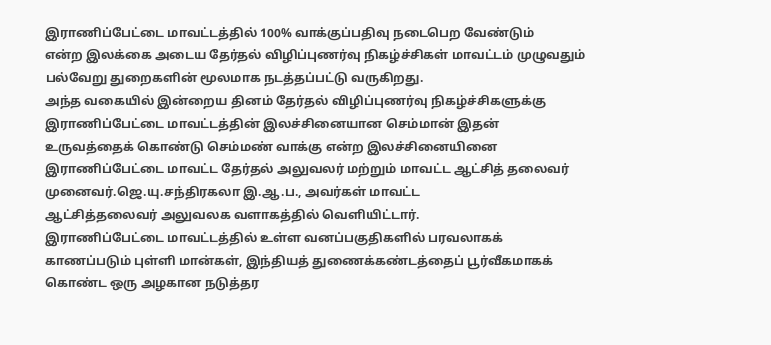இராணிப்பேட்டை மாவட்டத்தில் 100% வாக்குப்பதிவு நடைபெற வேண்டும்
என்ற இலக்கை அடைய தேர்தல் விழிப்புணர்வு நிகழ்ச்சிகள் மாவட்டம் முழுவதும்
பல்வேறு துறைகளின் மூலமாக நடத்தப்பட்டு வருகிறது.
அந்த வகையில் இன்றைய தினம் தேர்தல் விழிப்புணர்வு நிகழ்ச்சிகளுக்கு
இராணிப்பேட்டை மாவட்டத்தின் இலச்சினையான செம்மான் இதன்
உருவத்தைக் கொண்டு செம்மண் வாக்கு என்ற இலச்சினையினை
இராணிப்பேட்டை மாவட்ட தேர்தல் அலுவலர் மற்றும் மாவட்ட ஆட்சித் தலைவர்
முனைவர்.ஜெ.யு.சந்திரகலா இ.ஆ.ப., அவர்கள் மாவட்ட
ஆட்சித்தலைவர் அலுவலக வளாகத்தில் வெளியிட்டார்.
இராணிப்பேட்டை மாவட்டத்தில் உள்ள வனப்பகுதிகளில் பரவலாகக்
காணப்படும் புள்ளி மான்கள், இந்தியத் துணைக்கண்டத்தைப் பூர்வீகமாகக்
கொண்ட ஒரு அழகான நடுத்தர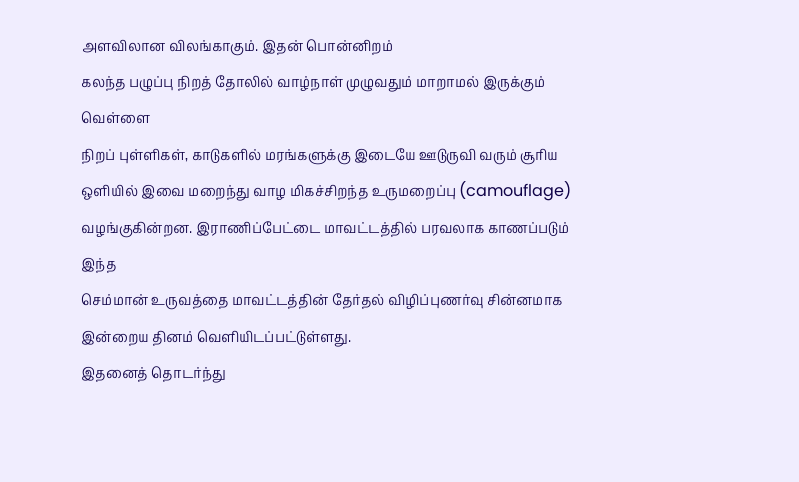அளவிலான விலங்காகும். இதன் பொன்னிறம்
கலந்த பழுப்பு நிறத் தோலில் வாழ்நாள் முழுவதும் மாறாமல் இருக்கும் வெள்ளை
நிறப் புள்ளிகள், காடுகளில் மரங்களுக்கு இடையே ஊடுருவி வரும் சூரிய
ஒளியில் இவை மறைந்து வாழ மிகச்சிறந்த உருமறைப்பு (camouflage)
வழங்குகின்றன. இராணிப்பேட்டை மாவட்டத்தில் பரவலாக காணப்படும் இந்த
செம்மான் உருவத்தை மாவட்டத்தின் தேர்தல் விழிப்புணர்வு சின்னமாக
இன்றைய தினம் வெளியிடப்பட்டுள்ளது.
இதனைத் தொடர்ந்து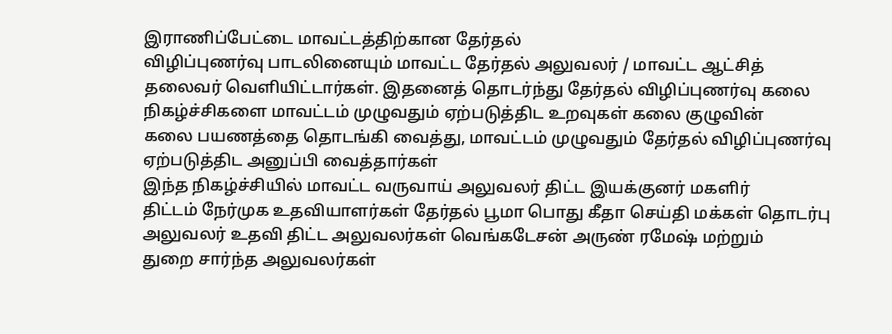இராணிப்பேட்டை மாவட்டத்திற்கான தேர்தல்
விழிப்புணர்வு பாடலினையும் மாவட்ட தேர்தல் அலுவலர் / மாவட்ட ஆட்சித்
தலைவர் வெளியிட்டார்கள். இதனைத் தொடர்ந்து தேர்தல் விழிப்புணர்வு கலை
நிகழ்ச்சிகளை மாவட்டம் முழுவதும் ஏற்படுத்திட உறவுகள் கலை குழுவின்
கலை பயணத்தை தொடங்கி வைத்து, மாவட்டம் முழுவதும் தேர்தல் விழிப்புணர்வு
ஏற்படுத்திட அனுப்பி வைத்தார்கள்
இந்த நிகழ்ச்சியில் மாவட்ட வருவாய் அலுவலர் திட்ட இயக்குனர் மகளிர்
திட்டம் நேர்முக உதவியாளர்கள் தேர்தல் பூமா பொது கீதா செய்தி மக்கள் தொடர்பு
அலுவலர் உதவி திட்ட அலுவலர்கள் வெங்கடேசன் அருண் ரமேஷ் மற்றும்
துறை சார்ந்த அலுவலர்கள்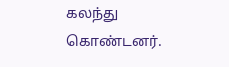கலந்து கொண்டனர்.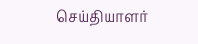செய்தியாளர்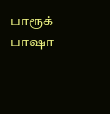பாரூக் பாஷா